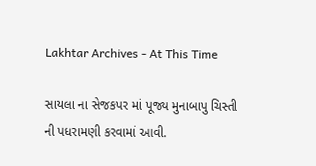Lakhtar Archives - At This Time

સાયલા ના સેજકપર માં પૂજ્ય મુનાબાપુ ચિસ્તી ની પધરામણી કરવામાં આવી.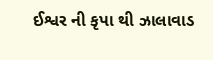ઈશ્વર ની કૃપા થી ઝાલાવાડ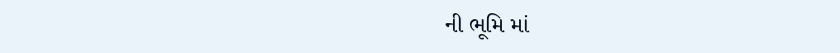ની ભૂમિ માં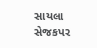સાયલા સેજકપર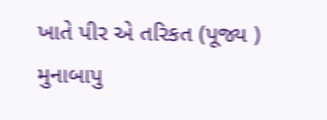ખાતે પીર એ તરિકત (પૂજ્ય ) મુનાબાપુ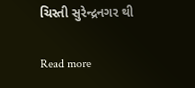ચિસ્તી સુરેન્દ્રનગર થી

Read more